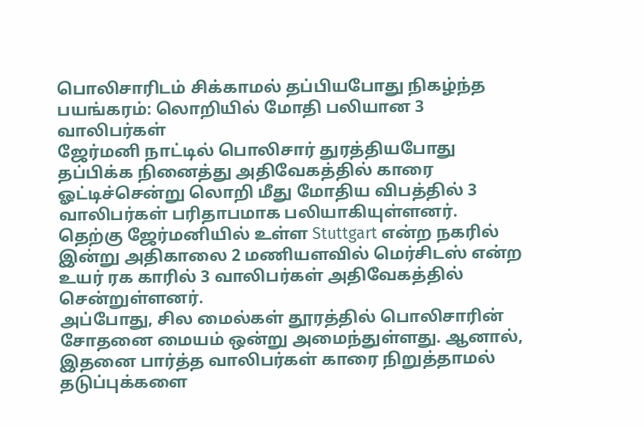பொலிசாரிடம் சிக்காமல் தப்பியபோது நிகழ்ந்த பயங்கரம்: லொறியில் மோதி பலியான 3 வாலிபர்கள்
ஜேர்மனி நாட்டில் பொலிசார் துரத்தியபோது தப்பிக்க நினைத்து அதிவேகத்தில் காரை ஓட்டிச்சென்று லொறி மீது மோதிய விபத்தில் 3 வாலிபர்கள் பரிதாபமாக பலியாகியுள்ளனர்.
தெற்கு ஜேர்மனியில் உள்ள Stuttgart என்ற நகரில் இன்று அதிகாலை 2 மணியளவில் மெர்சிடஸ் என்ற உயர் ரக காரில் 3 வாலிபர்கள் அதிவேகத்தில் சென்றுள்ளனர்.
அப்போது, சில மைல்கள் தூரத்தில் பொலிசாரின் சோதனை மையம் ஒன்று அமைந்துள்ளது. ஆனால், இதனை பார்த்த வாலிபர்கள் காரை நிறுத்தாமல் தடுப்புக்களை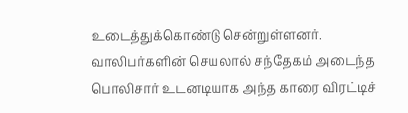உடைத்துக்கொண்டு சென்றுள்ளனர்.
வாலிபர்களின் செயலால் சந்தேகம் அடைந்த பொலிசார் உடனடியாக அந்த காரை விரட்டிச்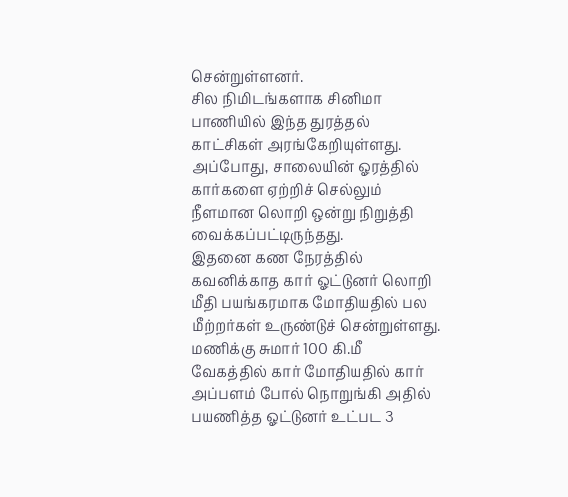சென்றுள்ளனர்.
சில நிமிடங்களாக சினிமா பாணியில் இந்த துரத்தல் காட்சிகள் அரங்கேறியுள்ளது.
அப்போது, சாலையின் ஓரத்தில் கார்களை ஏற்றிச் செல்லும் நீளமான லொறி ஒன்று நிறுத்தி வைக்கப்பட்டிருந்தது.
இதனை கண நேரத்தில் கவனிக்காத கார் ஓட்டுனர் லொறி மீதி பயங்கரமாக மோதியதில் பல மீற்றர்கள் உருண்டுச் சென்றுள்ளது.
மணிக்கு சுமார் 100 கி.மீ வேகத்தில் கார் மோதியதில் கார் அப்பளம் போல் நொறுங்கி அதில் பயணித்த ஓட்டுனர் உட்பட 3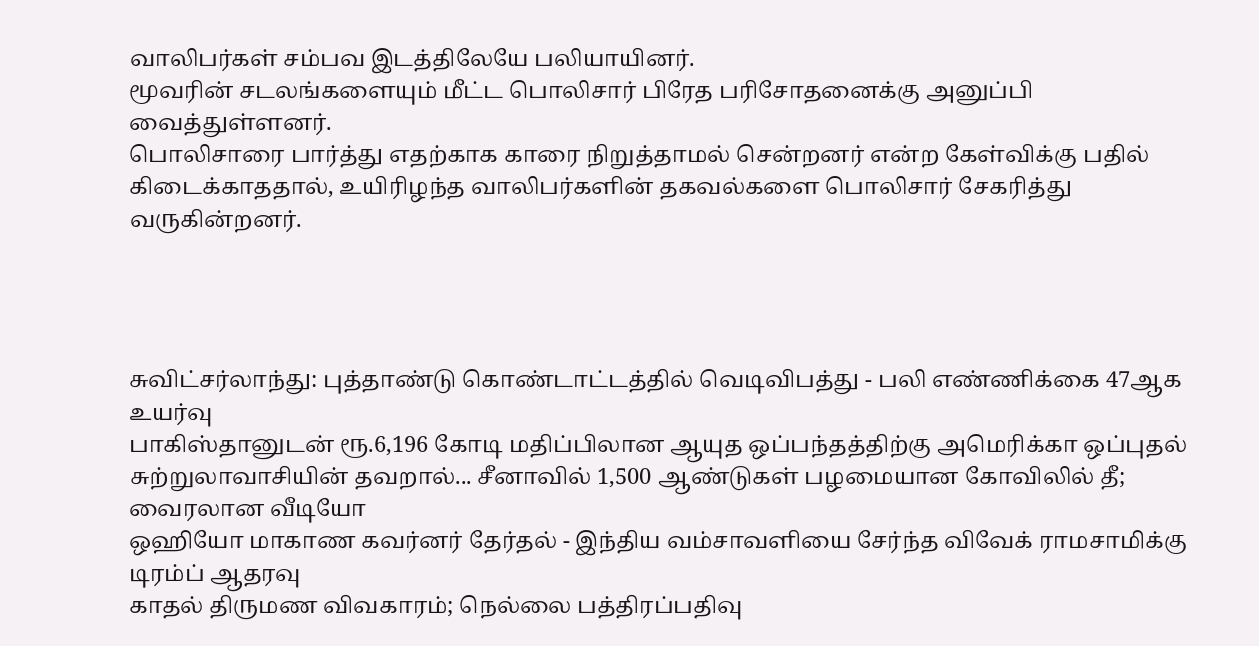வாலிபர்கள் சம்பவ இடத்திலேயே பலியாயினர்.
மூவரின் சடலங்களையும் மீட்ட பொலிசார் பிரேத பரிசோதனைக்கு அனுப்பி வைத்துள்ளனர்.
பொலிசாரை பார்த்து எதற்காக காரை நிறுத்தாமல் சென்றனர் என்ற கேள்விக்கு பதில் கிடைக்காததால், உயிரிழந்த வாலிபர்களின் தகவல்களை பொலிசார் சேகரித்து வருகின்றனர்.




சுவிட்சர்லாந்து: புத்தாண்டு கொண்டாட்டத்தில் வெடிவிபத்து - பலி எண்ணிக்கை 47ஆக உயர்வு
பாகிஸ்தானுடன் ரூ.6,196 கோடி மதிப்பிலான ஆயுத ஒப்பந்தத்திற்கு அமெரிக்கா ஒப்புதல்
சுற்றுலாவாசியின் தவறால்... சீனாவில் 1,500 ஆண்டுகள் பழமையான கோவிலில் தீ; வைரலான வீடியோ
ஒஹியோ மாகாண கவர்னர் தேர்தல் - இந்திய வம்சாவளியை சேர்ந்த விவேக் ராமசாமிக்கு டிரம்ப் ஆதரவு
காதல் திருமண விவகாரம்; நெல்லை பத்திரப்பதிவு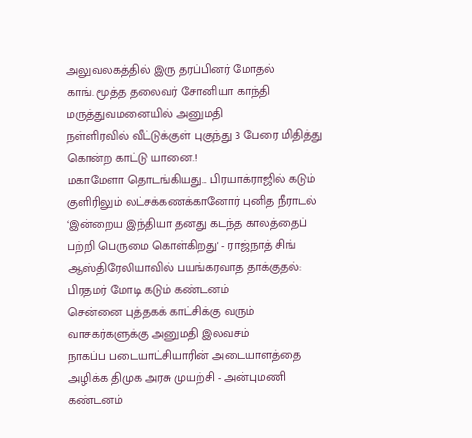அலுவலகத்தில் இரு தரப்பினர் மோதல்
காங். மூத்த தலைவர் சோனியா காந்தி மருத்துவமனையில் அனுமதி
நள்ளிரவில் வீட்டுக்குள் புகுந்து 3 பேரை மிதித்து கொன்ற காட்டு யானை.!
மகாமேளா தொடங்கியது... பிரயாக்ராஜில் கடும் குளிரிலும் லட்சக்கணக்கானோர் புனித நீராடல்
‘இன்றைய இந்தியா தனது கடந்த காலத்தைப் பற்றி பெருமை கொள்கிறது' - ராஜ்நாத் சிங்
ஆஸ்திரேலியாவில் பயங்கரவாத தாக்குதல்: பிரதமர் மோடி கடும் கண்டனம்
சென்னை புத்தகக் காட்சிக்கு வரும் வாசகர்களுக்கு அனுமதி இலவசம்
நாகப்ப படையாட்சியாரின் அடையாளத்தை அழிக்க திமுக அரசு முயற்சி - அன்புமணி கண்டனம்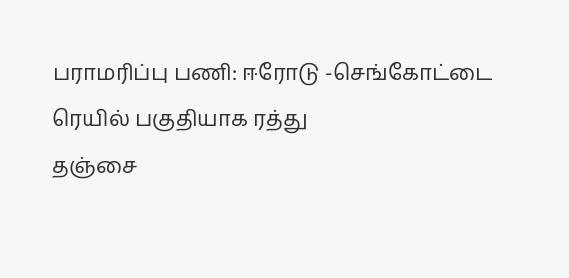பராமரிப்பு பணி: ஈரோடு -செங்கோட்டை ரெயில் பகுதியாக ரத்து
தஞ்சை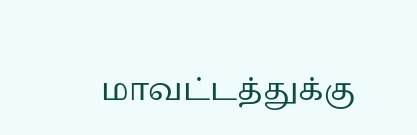மாவட்டத்துக்கு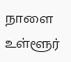நாளை உள்ளூர்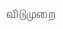விடுமுறை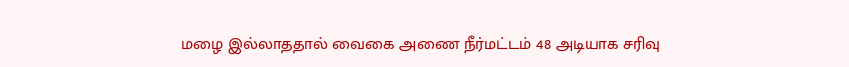மழை இல்லாததால் வைகை அணை நீர்மட்டம் 48 அடியாக சரிவு